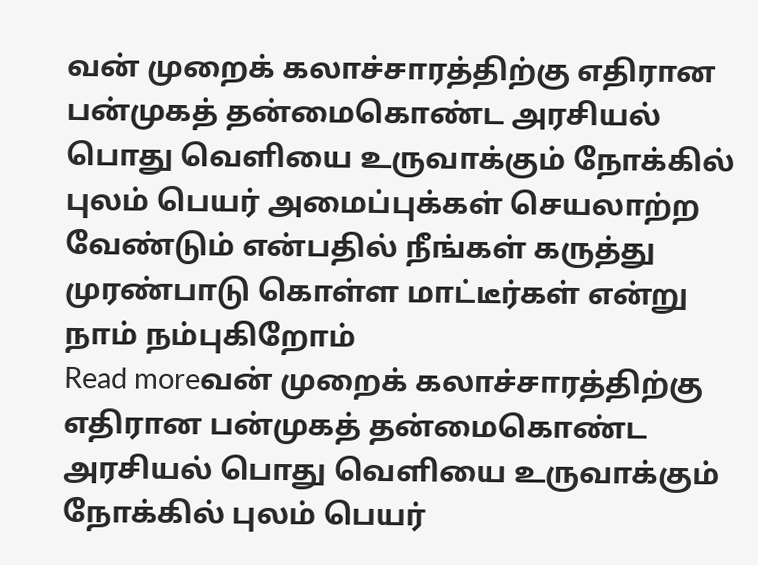வன் முறைக் கலாச்சாரத்திற்கு எதிரான பன்முகத் தன்மைகொண்ட அரசியல் பொது வெளியை உருவாக்கும் நோக்கில் புலம் பெயர் அமைப்புக்கள் செயலாற்ற வேண்டும் என்பதில் நீங்கள் கருத்து முரண்பாடு கொள்ள மாட்டீர்கள் என்று நாம் நம்புகிறோம்
Read moreவன் முறைக் கலாச்சாரத்திற்கு எதிரான பன்முகத் தன்மைகொண்ட அரசியல் பொது வெளியை உருவாக்கும் நோக்கில் புலம் பெயர்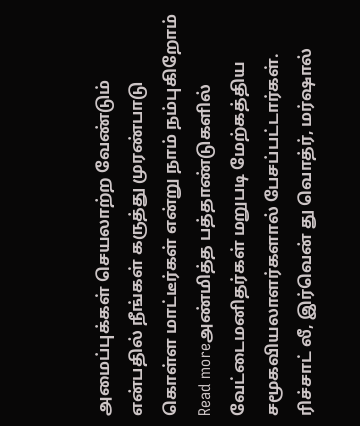அமைப்புக்கள் செயலாற்ற வேண்டும் என்பதில் நீங்கள் கருத்து முரண்பாடு கொள்ள மாட்டீர்கள் என்று நாம் நம்புகிறோம்
Read moreஅண்மித்த பத்தாண்டுகளில் வேட்டைமனிதர்கள் மறுபடி மேற்கத்திய சமூகவியலாளர்களால் பேசப்பட்டார்கள். ரிச்சாட் லீ, இர்வென் து வொத்ர், மர்ஷால்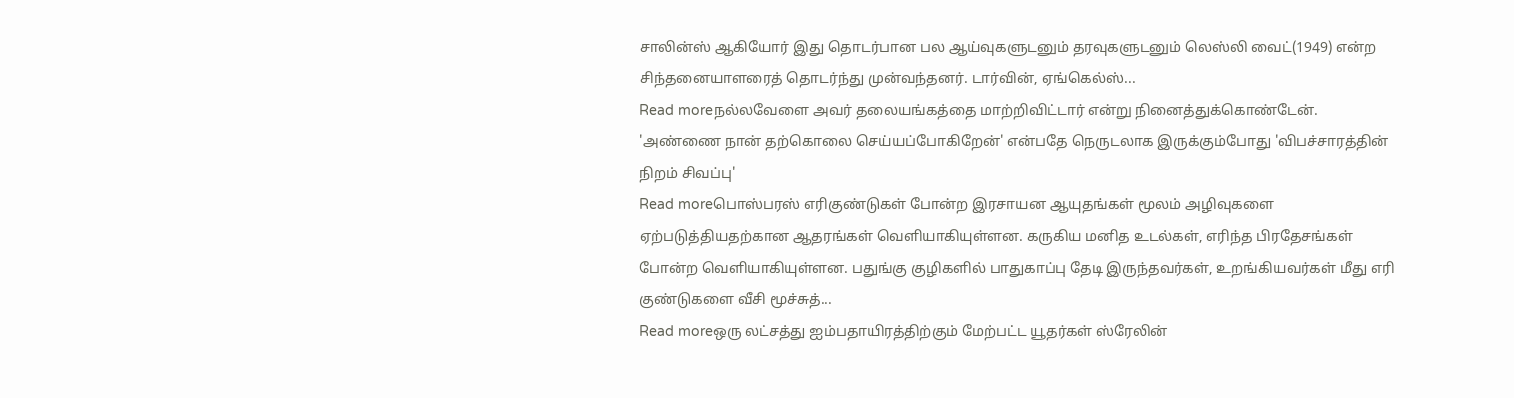சாலின்ஸ் ஆகியோர் இது தொடர்பான பல ஆய்வுகளுடனும் தரவுகளுடனும் லெஸ்லி வைட்(1949) என்ற சிந்தனையாளரைத் தொடர்ந்து முன்வந்தனர். டார்வின், ஏங்கெல்ஸ்...
Read moreநல்லவேளை அவர் தலையங்கத்தை மாற்றிவிட்டார் என்று நினைத்துக்கொண்டேன். 'அண்ணை நான் தற்கொலை செய்யப்போகிறேன்' என்பதே நெருடலாக இருக்கும்போது 'விபச்சாரத்தின் நிறம் சிவப்பு'
Read moreபொஸ்பரஸ் எரிகுண்டுகள் போன்ற இரசாயன ஆயுதங்கள் மூலம் அழிவுகளை ஏற்படுத்தியதற்கான ஆதரங்கள் வெளியாகியுள்ளன. கருகிய மனித உடல்கள், எரிந்த பிரதேசங்கள் போன்ற வெளியாகியுள்ளன. பதுங்கு குழிகளில் பாதுகாப்பு தேடி இருந்தவர்கள், உறங்கியவர்கள் மீது எரி குண்டுகளை வீசி மூச்சுத்...
Read moreஒரு லட்சத்து ஐம்பதாயிரத்திற்கும் மேற்பட்ட யூதர்கள் ஸ்ரேலின்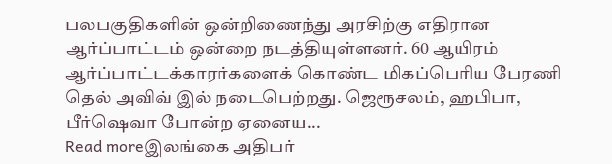பலபகுதிகளின் ஒன்றிணைந்து அரசிற்கு எதிரான ஆர்ப்பாட்டம் ஒன்றை நடத்தியுள்ளனர். 60 ஆயிரம் ஆர்ப்பாட்டக்காரர்களைக் கொண்ட மிகப்பெரிய பேரணி தெல் அவிவ் இல் நடைபெற்றது. ஜெரூசலம், ஹபிபா, பீர்ஷெவா போன்ற ஏனைய...
Read moreஇலங்கை அதிபர்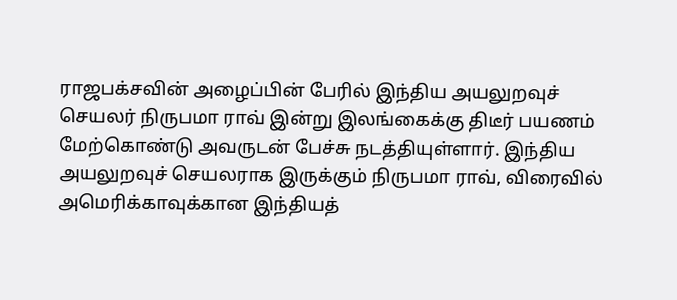ராஜபக்சவின் அழைப்பின் பேரில் இந்திய அயலுறவுச் செயலர் நிருபமா ராவ் இன்று இலங்கைக்கு திடீர் பயணம் மேற்கொண்டு அவருடன் பேச்சு நடத்தியுள்ளார். இந்திய அயலுறவுச் செயலராக இருக்கும் நிருபமா ராவ், விரைவில் அமெரிக்காவுக்கான இந்தியத்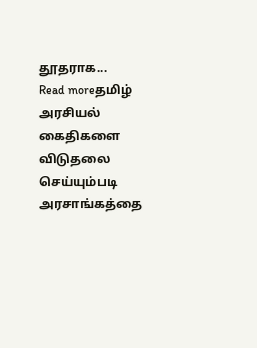தூதராக...
Read moreதமிழ் அரசியல் கைதிகளை விடுதலை செய்யும்படி அரசாங்கத்தை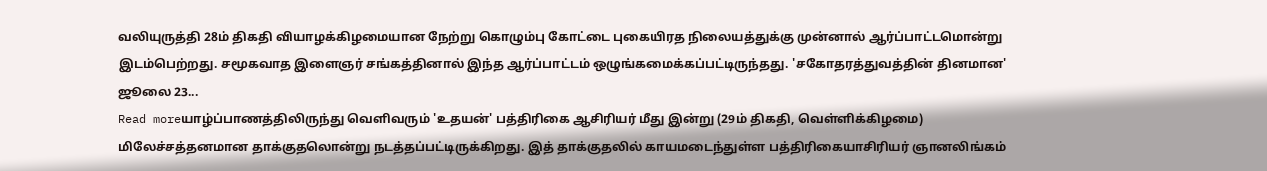வலியுருத்தி 28ம் திகதி வியாழக்கிழமையான நேற்று கொழும்பு கோட்டை புகையிரத நிலையத்துக்கு முன்னால் ஆர்ப்பாட்டமொன்று இடம்பெற்றது. சமூகவாத இளைஞர் சங்கத்தினால் இந்த ஆர்ப்பாட்டம் ஒழுங்கமைக்கப்பட்டிருந்தது. 'சகோதரத்துவத்தின் தினமான' ஜூலை 23...
Read moreயாழ்ப்பாணத்திலிருந்து வெளிவரும் 'உதயன்' பத்திரிகை ஆசிரியர் மீது இன்று (29ம் திகதி, வெள்ளிக்கிழமை) மிலேச்சத்தனமான தாக்குதலொன்று நடத்தப்பட்டிருக்கிறது. இத் தாக்குதலில் காயமடைந்துள்ள பத்திரிகையாசிரியர் ஞானலிங்கம்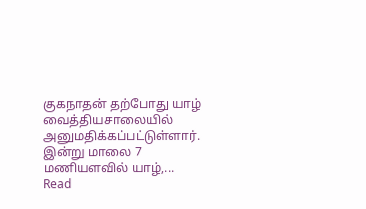குகநாதன் தற்போது யாழ் வைத்தியசாலையில் அனுமதிக்கப்பட்டுள்ளார். இன்று மாலை 7 மணியளவில் யாழ்,...
Read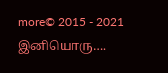more© 2015 - 2021 இனியொரு….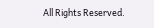All Rights Reserved.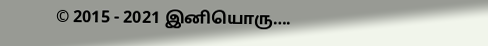© 2015 - 2021 இனியொரு….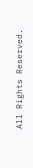All Rights Reserved.